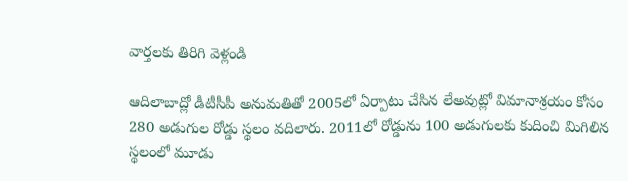వార్తలకు తిరిగి వెళ్లండి

ఆదిలాబాద్లో డీటీసీపీ అనుమతితో 2005లో ఏర్పాటు చేసిన లేఅవుట్లో విమానాశ్రయం కోసం 280 అడుగుల రోడ్డు స్థలం వదిలారు. 2011లో రోడ్డును 100 అడుగులకు కుదించి మిగిలిన స్థలంలో మూడు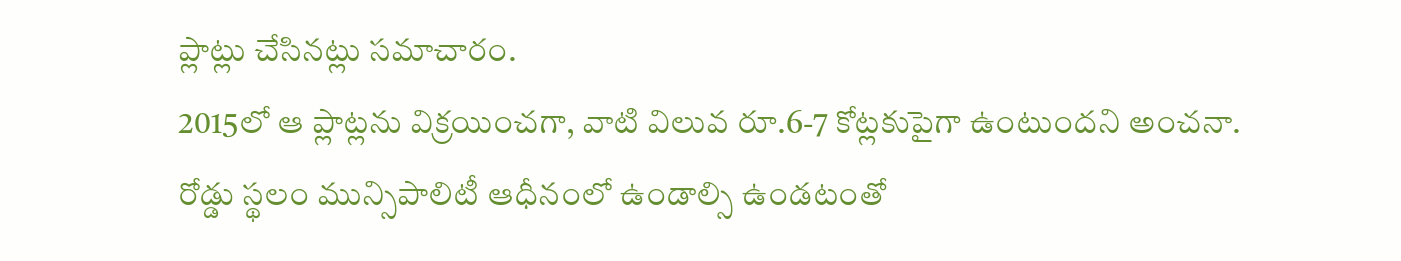ప్లాట్లు చేసినట్లు సమాచారం.
2015లో ఆ ప్లాట్లను విక్రయించగా, వాటి విలువ రూ.6-7 కోట్లకుపైగా ఉంటుందని అంచనా. రోడ్డు స్థలం మున్సిపాలిటీ ఆధీనంలో ఉండాల్సి ఉండటంతో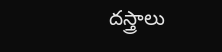దస్త్రాలు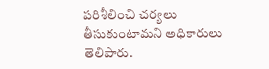పరిశీలించి చర్యలు తీసుకుంటామని అధికారులు తెలిపారు.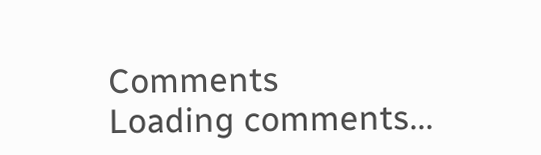Comments
Loading comments...